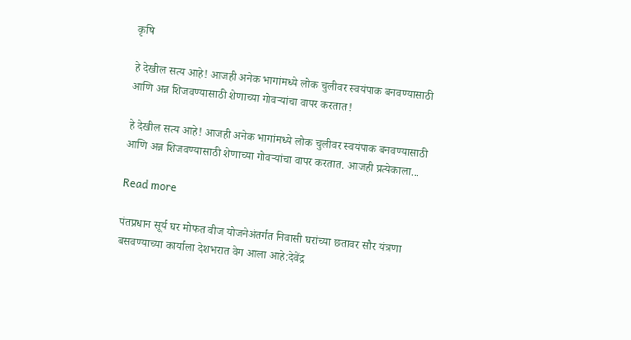कृषि

हे देखील सत्य आहे! आजही अनेक भागांमध्ये लोक चुलीवर स्वयंपाक बनवण्यासाठी आणि अन्न शिजवण्यासाठी शेणाच्या गोवऱ्यांचा वापर करतात!

हे देखील सत्य आहे! आजही अनेक भागांमध्ये लोक चुलीवर स्वयंपाक बनवण्यासाठी आणि अन्न शिजवण्यासाठी शेणाच्या गोवऱ्यांचा वापर करतात. आजही प्रत्येकाला...

Read more

पंतप्रधान सूर्य घर मोफत वीज योजनेअंतर्गत निवासी घरांच्या छतावर सौर यंत्रणा बसवण्याच्या कार्याला देशभरात वेग आला आहे:देवेंद्र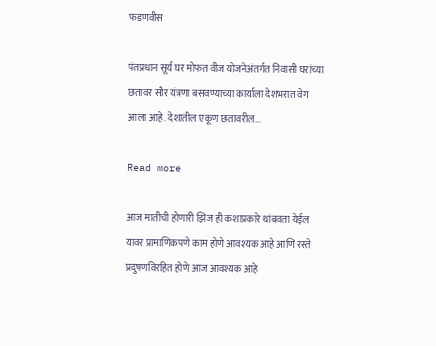फडणवीस

पंतप्रधान सूर्य घर मोफत वीज योजनेअंतर्गत निवासी घरांच्या छतावर सौर यंत्रणा बसवण्याच्या कार्याला देशभरात वेग आला आहे. देशातील एकूण छतावरील...

Read more

आज मातीची होणारी झिज ही कशाप्रकारे थांबवता येईल यावर प्रामाणिकपणे काम होणे आवश्यक आहे आणि रस्ते प्रदुषणविरहित होणे आज आवश्यक आहे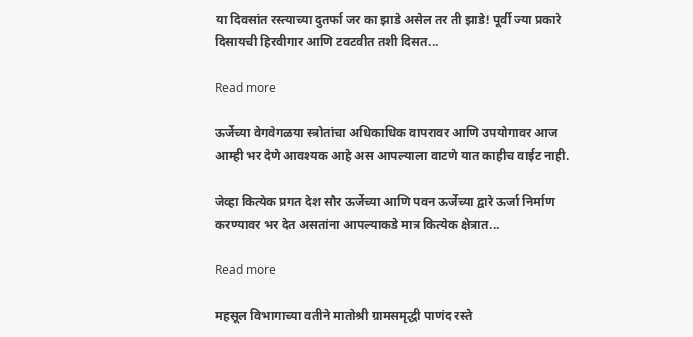या दिवसांत रस्त्याच्या दुतर्फा जर का झाडे असेल तर ती झाडे! पूर्वी ज्या प्रकारे दिसायची हिरवीगार आणि टवटवीत तशी दिसत...

Read more

ऊर्जेच्या वेगवेगळया स्त्रोतांचा अधिकाधिक वापरावर आणि उपयोगावर आज आम्ही भर देणे आवश्यक आहे अस आपल्याला वाटणे यात काहीच वाईट नाही.

जेव्हा कित्येक प्रगत देश सौर ऊर्जेच्या आणि पवन ऊर्जेच्या द्वारे ऊर्जा निर्माण करण्यावर भर देत असतांना आपल्याकडे मात्र कित्येक क्षेत्रात...

Read more

महसूल विभागाच्या वतीने मातोश्री ग्रामसमृद्धी पाणंद रस्ते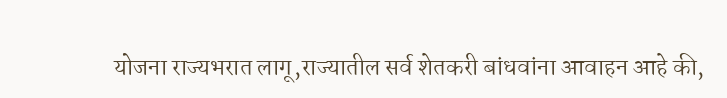योजना राज्यभरात लागू,राज्यातील सर्व शेतकरी बांधवांना आवाहन आहे की,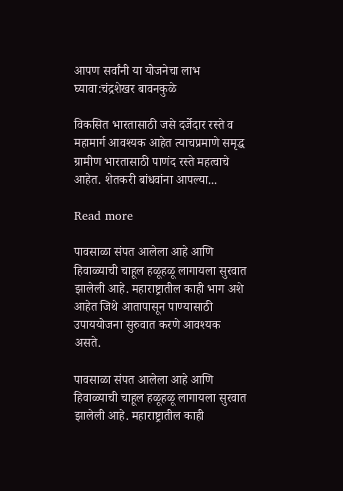आपण सर्वांनी या योजनेचा लाभ घ्यावा:चंद्रशेखर बावनकुळे

विकसित भारतासाठी जसे दर्जेदार रस्ते व महामार्ग आवश्यक आहेत त्याचप्रमाणे समृद्ध ग्रामीण भारतासाठी पाणंद रस्ते महत्वाचे आहेत. शेतकरी बांधवांना आपल्या...

Read more

पावसाळा संपत आलेला आहे आणि हिवाळ्याची चाहूल हळूहळू लागायला सुरवात झालेली आहे. महाराष्ट्रातील काही भाग अशे आहेत जिथे आतापासून पाण्यासाठी उपाययोजना सुरुवात करणे आवश्यक असते.

पावसाळा संपत आलेला आहे आणि हिवाळ्याची चाहूल हळूहळू लागायला सुरवात झालेली आहे. महाराष्ट्रातील काही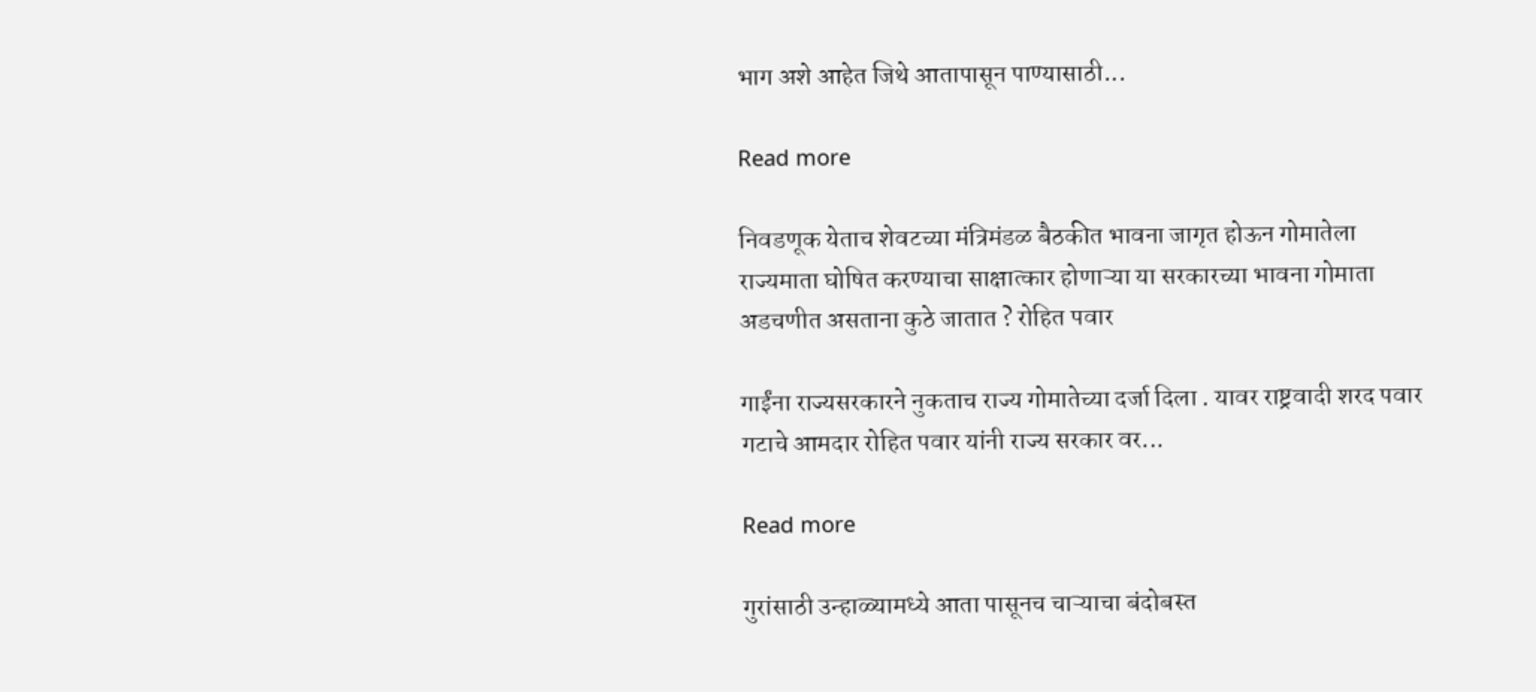भाग अशे आहेत जिथे आतापासून पाण्यासाठी...

Read more

निवडणूक येताच शेवटच्या मंत्रिमंडळ बैठकीत भावना जागृत होऊन गोमातेला राज्यमाता घोषित करण्याचा साक्षात्कार होणाऱ्या या सरकारच्या भावना गोमाता अडचणीत असताना कुठे जातात ? रोहित पवार

गाईंना राज्यसरकारने नुकताच राज्य गोमातेच्या दर्जा दिला . यावर राष्ट्रवादी शरद पवार गटाचे आमदार रोहित पवार यांनी राज्य सरकार वर...

Read more

गुरांसाठी उन्हाळ्यामध्ये आता पासूनच चाऱ्याचा बंदोबस्त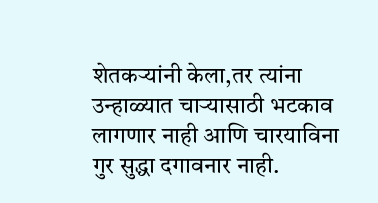शेतकर्‍यांनी केला,तर त्यांना उन्हाळ्यात चाऱ्यासाठी भटकाव लागणार नाही आणि चारयाविना गुर सुद्धा दगावनार नाही.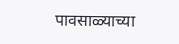पावसाळ्याच्या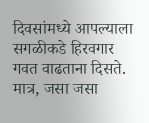दिवसांमध्ये आपल्याला सगळीकडे हिरवगार गवत वाढताना दिसते. मात्र, जसा जसा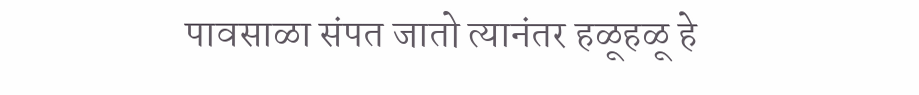पावसाळा संपत जातो त्यानंतर हळूहळू हे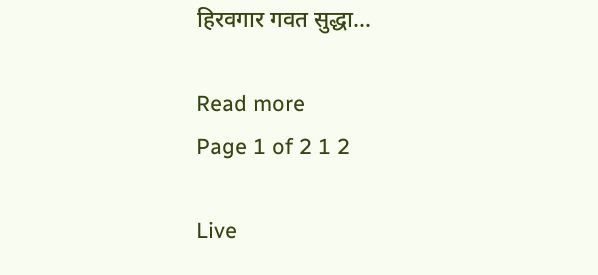हिरवगार गवत सुद्धा...

Read more
Page 1 of 2 1 2

Live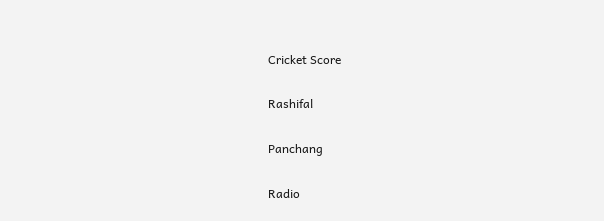Cricket Score

Rashifal

Panchang

Radio